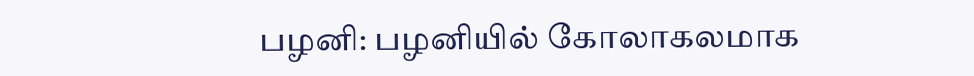பழனி: பழனியில் கோலாகலமாக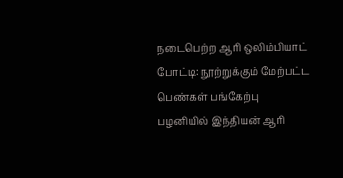நடைபெற்ற ஆரி ஒலிம்பியாட் போட்டி: நூற்றுக்கும் மேற்பட்ட பெண்கள் பங்கேற்பு
பழனியில் இந்தியன் ஆரி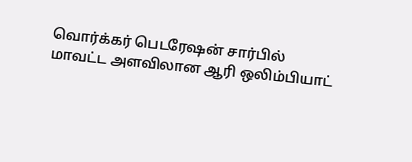வொர்க்கர் பெடரேஷன் சார்பில் மாவட்ட அளவிலான ஆரி ஒலிம்பியாட்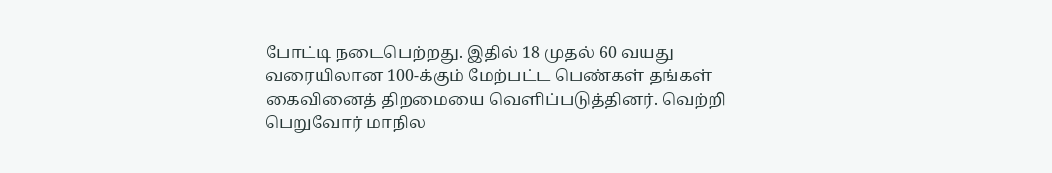போட்டி நடைபெற்றது. இதில் 18 முதல் 60 வயது வரையிலான 100-க்கும் மேற்பட்ட பெண்கள் தங்கள் கைவினைத் திறமையை வெளிப்படுத்தினர். வெற்றி பெறுவோர் மாநில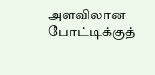அளவிலான போட்டிக்குத்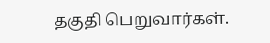தகுதி பெறுவார்கள்.